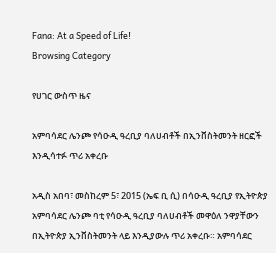Fana: At a Speed of Life!
Browsing Category

የሀገር ውስጥ ዜና

አምባሳደር ሌንጮ የሳዑዲ ዓረቢያ ባለሀብቶች በኢንቨስትመንት ዘርፎች እንዲሳተፉ ጥሪ አቀረቡ

አዲስ አበባ፣ መስከረም 5፣ 2015 (ኤፍ ቢ ሲ) በሳዑዲ ዓረቢያ የኢትዮጵያ አምባሳደር ሌንጮ ባቲ የሳዑዲ ዓረቢያ ባለሀብቶች መዋዕለ ንዋያቸውን በኢትዮጵያ ኢንቨስትመንት ላይ እንዲያውሉ ጥሪ አቀረቡ። አምባሳደር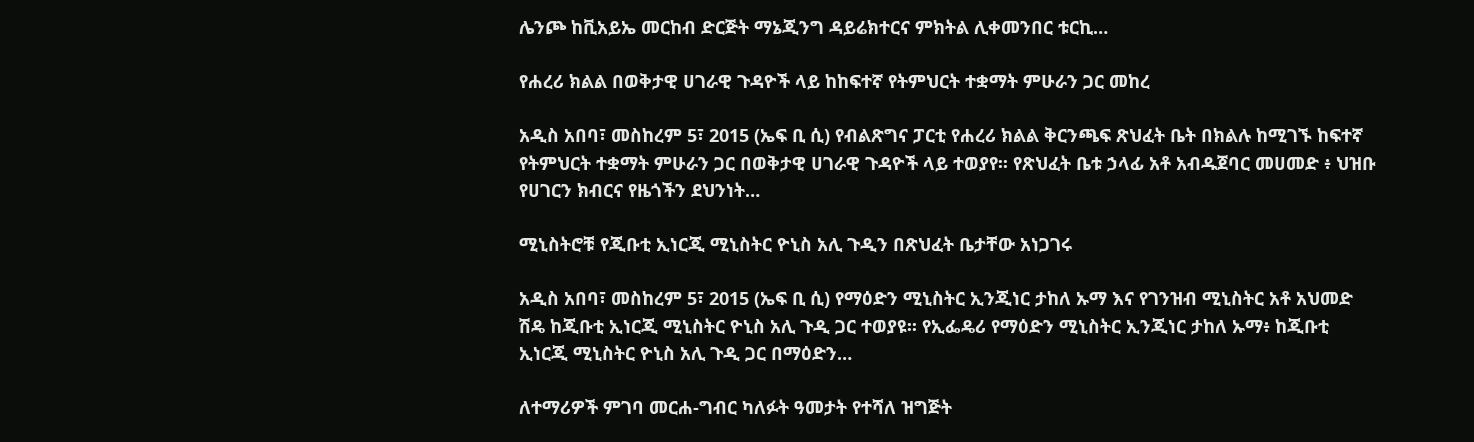ሌንጮ ከቪአይኤ መርከብ ድርጅት ማኔጂንግ ዳይሬክተርና ምክትል ሊቀመንበር ቱርኪ…

የሐረሪ ክልል በወቅታዊ ሀገራዊ ጉዳዮች ላይ ከከፍተኛ የትምህርት ተቋማት ምሁራን ጋር መከረ

አዲስ አበባ፣ መስከረም 5፣ 2015 (ኤፍ ቢ ሲ) የብልጽግና ፓርቲ የሐረሪ ክልል ቅርንጫፍ ጽህፈት ቤት በክልሉ ከሚገኙ ከፍተኛ የትምህርት ተቋማት ምሁራን ጋር በወቅታዊ ሀገራዊ ጉዳዮች ላይ ተወያየ፡፡ የጽህፈት ቤቱ ኃላፊ አቶ አብዱጀባር መሀመድ ፥ ህዝቡ የሀገርን ክብርና የዜጎችን ደህንነት…

ሚኒስትሮቹ የጂቡቲ ኢነርጂ ሚኒስትር ዮኒስ አሊ ጉዲን በጽህፈት ቤታቸው አነጋገሩ

አዲስ አበባ፣ መስከረም 5፣ 2015 (ኤፍ ቢ ሲ) የማዕድን ሚኒስትር ኢንጂነር ታከለ ኡማ እና የገንዝብ ሚኒስትር አቶ አህመድ ሽዴ ከጂቡቲ ኢነርጂ ሚኒስትር ዮኒስ አሊ ጉዲ ጋር ተወያዩ፡፡ የኢፌዴሪ የማዕድን ሚኒስትር ኢንጂነር ታከለ ኡማ፥ ከጂቡቲ ኢነርጂ ሚኒስትር ዮኒስ አሊ ጉዲ ጋር በማዕድን…

ለተማሪዎች ምገባ መርሐ-ግብር ካለፉት ዓመታት የተሻለ ዝግጅት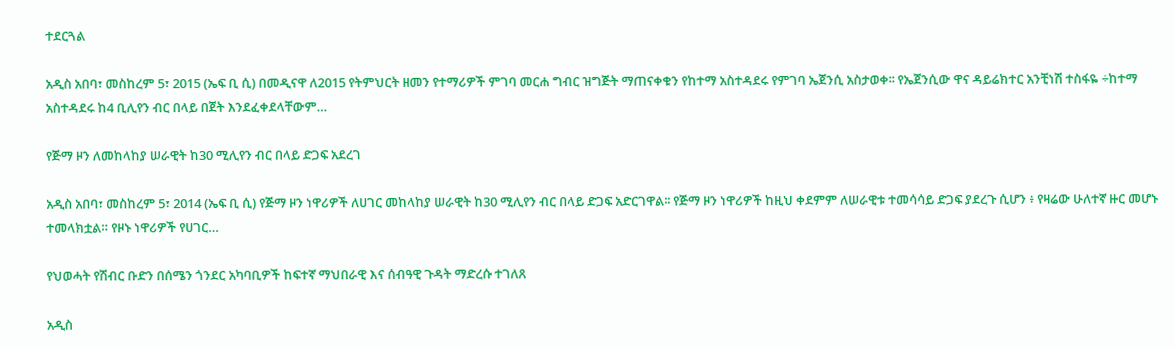ተደርጓል

አዲስ አበባ፣ መስከረም 5፣ 2015 (ኤፍ ቢ ሲ) በመዲናዋ ለ2015 የትምህርት ዘመን የተማሪዎች ምገባ መርሐ ግብር ዝግጅት ማጠናቀቁን የከተማ አስተዳደሩ የምገባ ኤጀንሲ አስታወቀ፡፡ የኤጀንሲው ዋና ዳይሬክተር አንቺነሽ ተስፋዬ ÷ከተማ አስተዳደሩ ከ4 ቢሊየን ብር በላይ በጀት እንደፈቀደላቸውም…

የጅማ ዞን ለመከላከያ ሠራዊት ከ30 ሚሊየን ብር በላይ ድጋፍ አደረገ

አዲስ አበባ፣ መስከረም 5፣ 2014 (ኤፍ ቢ ሲ) የጅማ ዞን ነዋሪዎች ለሀገር መከላከያ ሠራዊት ከ30 ሚሊየን ብር በላይ ድጋፍ አድርገዋል፡፡ የጅማ ዞን ነዋሪዎች ከዚህ ቀደምም ለሠራዊቱ ተመሳሳይ ድጋፍ ያደረጉ ሲሆን ፥ የዛሬው ሁለተኛ ዙር መሆኑ ተመላክቷል። የዞኑ ነዋሪዎች የሀገር…

የህወሓት የሽብር ቡድን በሰሜን ጎንደር አካባቢዎች ከፍተኛ ማህበራዊ እና ሰብዓዊ ጉዳት ማድረሱ ተገለጸ

አዲስ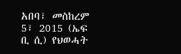አበባ፣ መስከረም 5፣ 2015 (ኤፍ ቢ ሲ) የህወሓት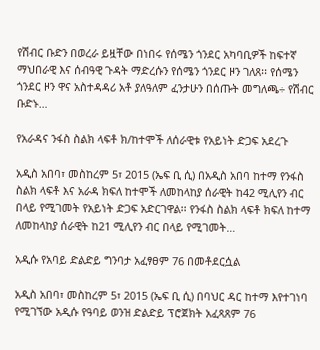የሽብር ቡድን በወረራ ይዟቸው በነበሩ የሰሜን ጎንደር አካባቢዎች ከፍተኛ ማህበራዊ እና ሰብዓዊ ጉዳት ማድረሱን የሰሜን ጎንደር ዞን ገለጸ፡፡ የሰሜን ጎንደር ዞን ዋና አስተዳዳሪ አቶ ያለዓለም ፈንታሁን በሰጡት መግለጫ÷ የሽብር ቡድኑ…

የአራዳና ንፋስ ስልክ ላፍቶ ክ/ከተሞች ለሰራዊቱ የአይነት ድጋፍ አደረጉ

አዲስ አበባ፣ መስከረም 5፣ 2015 (ኤፍ ቢ ሲ) በአዲስ አበባ ከተማ የንፋስ ስልክ ላፍቶ እና አራዳ ክፍለ ከተሞች ለመከላከያ ሰራዊት ከ42 ሚሊየን ብር በላይ የሚገመት የአይነት ድጋፍ አድርገዋል፡፡ የንፋስ ስልክ ላፍቶ ክፍለ ከተማ ለመከላከያ ሰራዊት ከ21 ሚሊየን ብር በላይ የሚገመት…

አዲሱ የአባይ ድልድይ ግንባታ አፈፃፀም 76 በመቶደርሷል

አዲስ አበባ፣ መስከረም 5፣ 2015 (ኤፍ ቢ ሲ) በባህር ዳር ከተማ እየተገነባ የሚገኘው አዲሱ የዓባይ ወንዝ ድልድይ ፕሮጀክት አፈጻጸም 76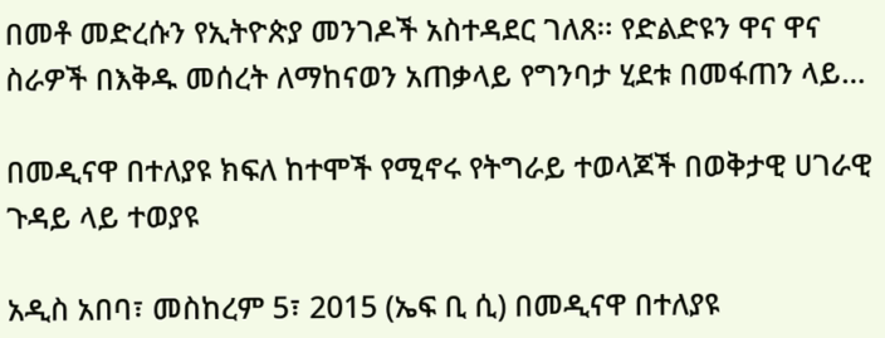በመቶ መድረሱን የኢትዮጵያ መንገዶች አስተዳደር ገለጸ፡፡ የድልድዩን ዋና ዋና ስራዎች በእቅዱ መሰረት ለማከናወን አጠቃላይ የግንባታ ሂደቱ በመፋጠን ላይ…

በመዲናዋ በተለያዩ ክፍለ ከተሞች የሚኖሩ የትግራይ ተወላጆች በወቅታዊ ሀገራዊ ጉዳይ ላይ ተወያዩ

አዲስ አበባ፣ መስከረም 5፣ 2015 (ኤፍ ቢ ሲ) በመዲናዋ በተለያዩ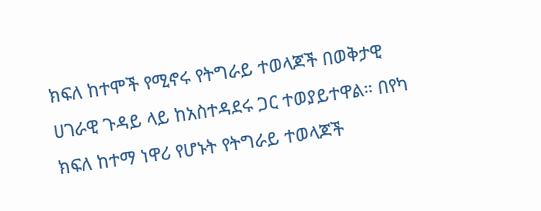ክፍለ ከተሞች የሚኖሩ የትግራይ ተወላጆች በወቅታዊ ሀገራዊ ጉዳይ ላይ ከአስተዳደሩ ጋር ተወያይተዋል። በየካ ክፍለ ከተማ ነዋሪ የሆኑት የትግራይ ተወላጆች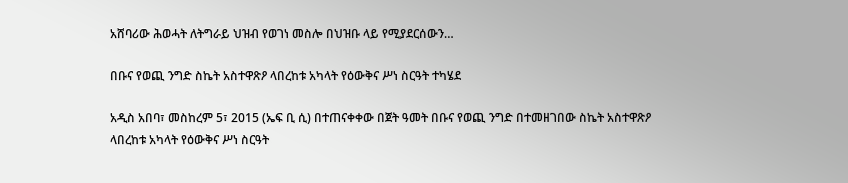አሸባሪው ሕወሓት ለትግራይ ህዝብ የወገነ መስሎ በህዝቡ ላይ የሚያደርሰውን…

በቡና የወጪ ንግድ ስኬት አስተዋጽዖ ላበረከቱ አካላት የዕውቅና ሥነ ስርዓት ተካሄደ

አዲስ አበባ፣ መስከረም 5፣ 2015 (ኤፍ ቢ ሲ) በተጠናቀቀው በጀት ዓመት በቡና የወጪ ንግድ በተመዘገበው ስኬት አስተዋጽዖ ላበረከቱ አካላት የዕውቅና ሥነ ስርዓት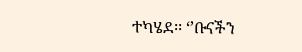ተካሄደ፡፡ ‘’ቡናችን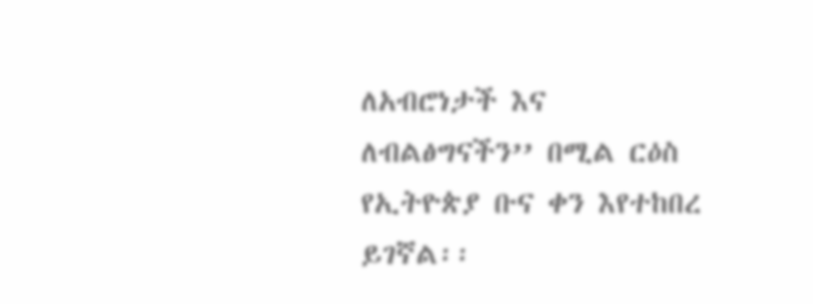ለአብሮነታች እና ለብልፅግናችን’’ በሚል ርዕስ የኢትዮጵያ ቡና ቀን እየተከበረ ይገኛል፡፡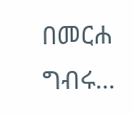በመርሐ ግብሩ…